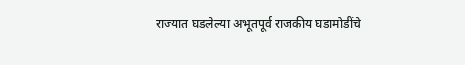राज्यात घडलेल्या अभूतपूर्व राजकीय घडामोडींचे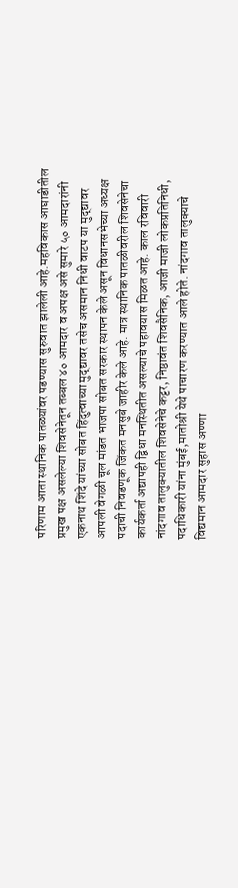परिणाम आता स्थानिक पातळ्यांवर पडण्यास सुरुवात झालेली आहे.महविकास आघाडीतील प्रमुख पक्ष असलेल्या शिवसेनेतून तब्बल ४० आमदार व अपक्ष असे सुमारे ५० आमदारांनी एकनाथ शिंदे यांच्या सोबत हिंदुत्वाच्या मुद्द्यावर तसेच असमान निधी वाटप या मुद्द्यावर आपली वेगळी चूल मांडत भाजपा सोबत सरकार स्थापन केले असून विधानसभेच्या अध्यक्ष पदाची निवडणूक जिंकत मनसुबे जाहीर केले आहे. मात्र स्थानिक पातळीवरील शिवसेनेचा कार्यकर्ता अद्यापही द्विधा मनस्थितीत असल्याचे पहावयास मिळत आहे. काल रविवारी नांदगाव तालुक्यातील शिवसेनेचे कट्टर, निष्ठावंत शिवसैनिक, आजी माजी लोकप्रतिनिधी, पदाधिकारी यांना मुंबई,मातोश्री येथे पाचारण करण्यात आले होते. नांदगाव तालुक्याचे विद्यमान आमदार सुहास अण्णा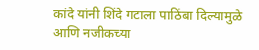कांदे यांनी शिंदे गटाला पाठिंबा दिल्यामुळे आणि नजीकच्या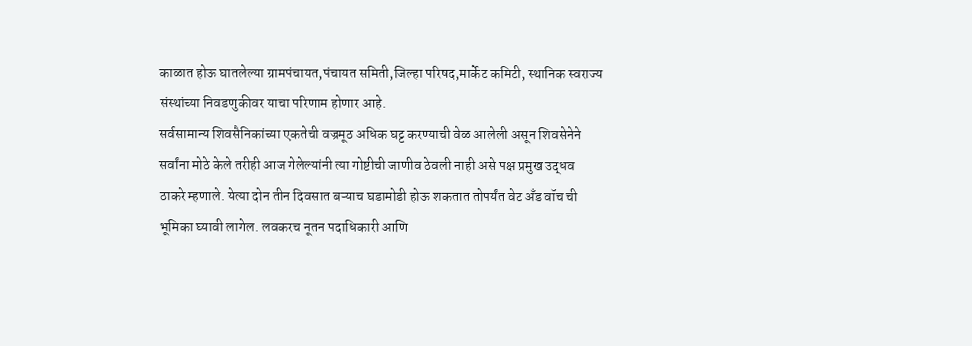काळात होऊ घातलेल्या ग्रामपंचायत,पंचायत समिती,जिल्हा परिषद,मार्केट कमिटी, स्थानिक स्वराज्य संस्थांच्या निवडणुकीवर याचा परिणाम होणार आहे.
सर्वसामान्य शिवसैनिकांच्या एकतेची वज्रमूठ अधिक घट्ट करण्याची वेळ आलेली असून शिवसेनेने सर्वांना मोठे केले तरीही आज गेलेल्यांनी त्या गोष्टीची जाणीव ठेवली नाही असे पक्ष प्रमुख उद्धव ठाकरे म्हणाले. येत्या दोन तीन दिवसात बऱ्याच घडामोडी होऊ शकतात तोपर्यंत वेट अँड वॉच ची भूमिका घ्यावी लागेल. लवकरच नूतन पदाधिकारी आणि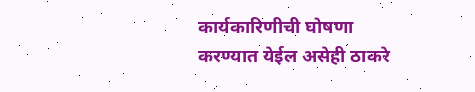कार्यकारिणीची घोषणा करण्यात येईल असेही ठाकरे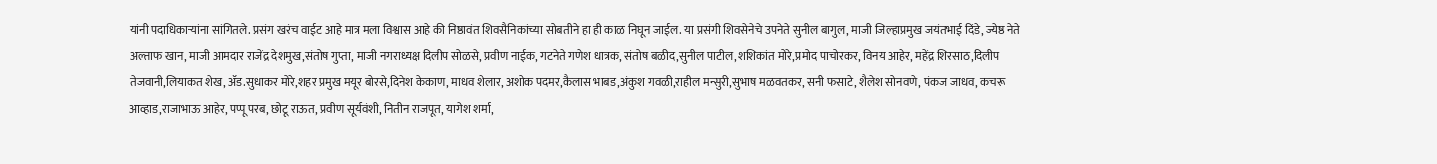यांनी पदाधिकाऱ्यांना सांगितले. प्रसंग खरंच वाईट आहे मात्र मला विश्वास आहे की निष्ठावंत शिवसैनिकांच्या सोबतीने हा ही काळ निघून जाईल. या प्रसंगी शिवसेनेचे उपनेते सुनील बागुल, माजी जिल्हाप्रमुख जयंतभाई दिंडे, ज्येष्ठ नेते अल्ताफ खान, माजी आमदार राजेंद्र देशमुख,संतोष गुप्ता, माजी नगराध्यक्ष दिलीप सोळसे, प्रवीण नाईक, गटनेते गणेश धात्रक, संतोष बळीद,सुनील पाटील,शशिकांत मोरे,प्रमोद पाचोरकर, विनय आहेर, महेंद्र शिरसाठ,दिलीप तेजवानी,लियाकत शेख, ॲड.सुधाकर मोरे,शहर प्रमुख मयूर बोरसे,दिनेश केकाण, माधव शेलार, अशोक पदमर,कैलास भाबड,अंकुश गवळी,राहील मन्सुरी,सुभाष मळवतकर, सनी फसाटे, शैलेश सोनवणे, पंकज जाधव, कचरू आव्हाड,राजाभाऊ आहेर, पप्पू परब, छोटू राऊत, प्रवीण सूर्यवंशी, नितीन राजपूत, यागेश शर्मा,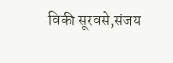विकी सूरवसे,संजय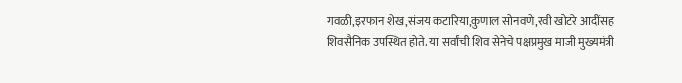गवळी,इरफान शेख,संजय कटारिया,कुणाल सोनवणे,रवी खोटरे आदींसह शिवसैनिक उपस्थित होते. या सर्वांची शिव सेनेचे पक्षप्रमुख माजी मुख्यमंत्री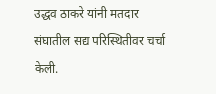उद्धव ठाकरे यांनी मतदार संघातील सद्य परिस्थितीवर चर्चा केली.